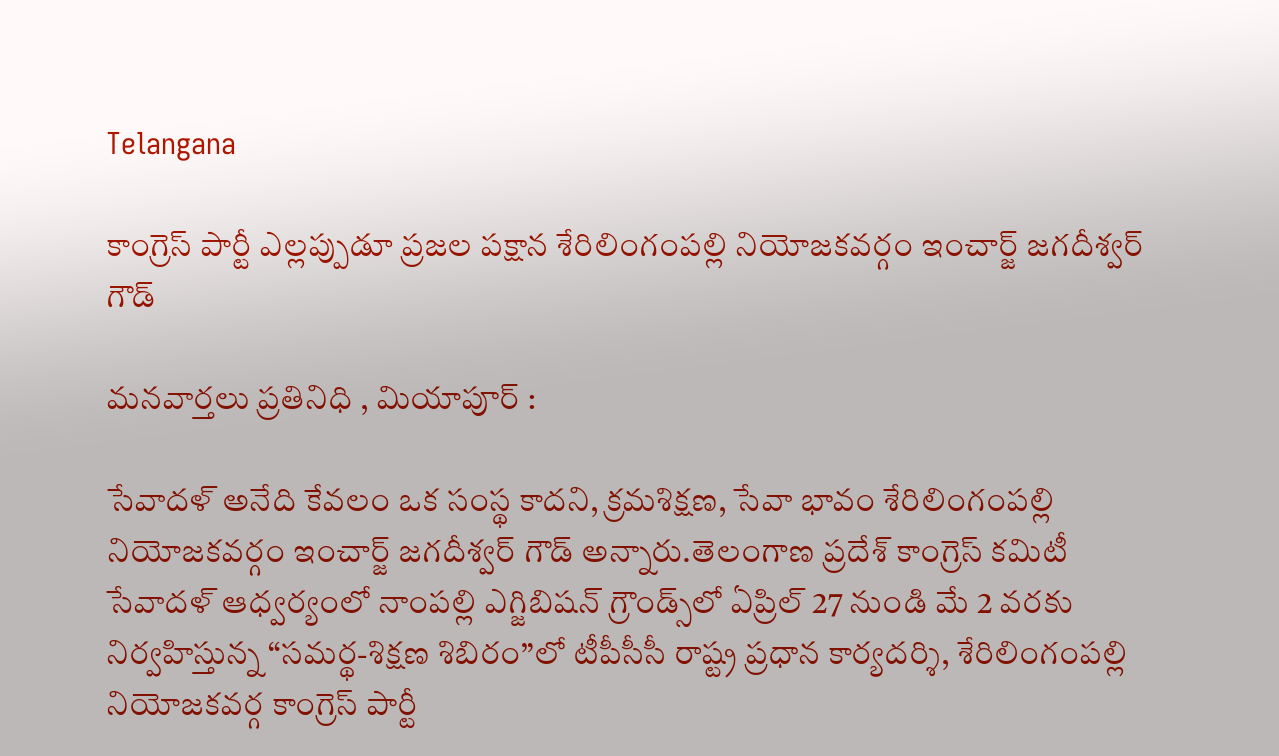Telangana

కాంగ్రెస్ పార్టీ ఎల్లప్పుడూ ప్రజల పక్షాన శేరిలింగంపల్లి నియోజకవర్గం ఇంచార్జ్ జగదీశ్వర్ గౌడ్

మనవార్తలు ప్రతినిధి , మియాపూర్ :

సేవాదళ్ అనేది కేవలం ఒక సంస్థ కాదని, క్రమశిక్షణ, సేవా భావం శేరిలింగంపల్లి నియోజకవర్గం ఇంచార్జ్ జగదీశ్వర్ గౌడ్ అన్నారు.తెలంగాణ ప్రదేశ్ కాంగ్రెస్ కమిటీ సేవాదళ్ ఆధ్వర్యంలో నాంపల్లి ఎగ్జిబిషన్ గ్రౌండ్స్‌లో ఏప్రిల్ 27 నుండి మే 2 వరకు నిర్వహిస్తున్న “సమర్థ-శిక్షణ శిబిరం”లో టీపీసీసీ రాష్ట్ర ప్రధాన కార్యదర్శి, శేరిలింగంపల్లి నియోజకవర్గ కాంగ్రెస్ పార్టీ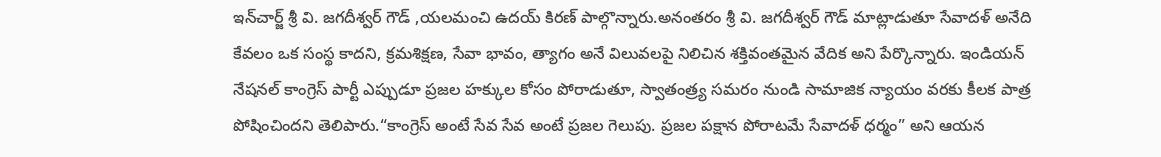ఇన్‌చార్జ్ శ్రీ వి. జగదీశ్వర్ గౌడ్ ,యలమంచి ఉదయ్ కిరణ్ పాల్గొన్నారు.అనంతరం శ్రీ వి. జగదీశ్వర్ గౌడ్ మాట్లాడుతూ సేవాదళ్ అనేది కేవలం ఒక సంస్థ కాదని, క్రమశిక్షణ, సేవా భావం, త్యాగం అనే విలువలపై నిలిచిన శక్తివంతమైన వేదిక అని పేర్కొన్నారు. ఇండియన్ నేషనల్ కాంగ్రెస్ పార్టీ ఎప్పుడూ ప్రజల హక్కుల కోసం పోరాడుతూ, స్వాతంత్ర్య సమరం నుండి సామాజిక న్యాయం వరకు కీలక పాత్ర పోషించిందని తెలిపారు.“కాంగ్రెస్ అంటే సేవ సేవ అంటే ప్రజల గెలుపు. ప్రజల పక్షాన పోరాటమే సేవాదళ్ ధర్మం” అని ఆయన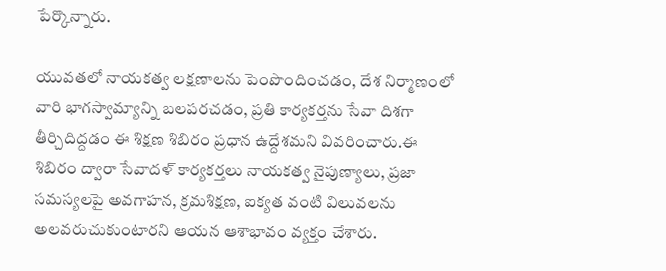పేర్కొన్నారు.

యువతలో నాయకత్వ లక్షణాలను పెంపొందించడం, దేశ నిర్మాణంలో వారి భాగస్వామ్యాన్ని బలపరచడం, ప్రతి కార్యకర్తను సేవా దిశగా తీర్చిదిద్దడం ఈ శిక్షణ శిబిరం ప్రధాన ఉద్దేశమని వివరించారు.ఈ శిబిరం ద్వారా సేవాదళ్ కార్యకర్తలు నాయకత్వ నైపుణ్యాలు, ప్రజా సమస్యలపై అవగాహన, క్రమశిక్షణ, ఐక్యత వంటి విలువలను అలవరుచుకుంటారని ఆయన ఆశాభావం వ్యక్తం చేశారు.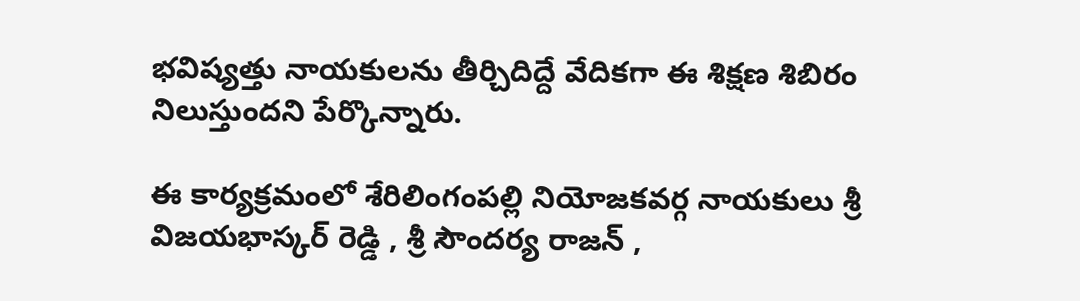భవిష్యత్తు నాయకులను తీర్చిదిద్దే వేదికగా ఈ శిక్షణ శిబిరం నిలుస్తుందని పేర్కొన్నారు.

ఈ కార్యక్రమంలో శేరిలింగంపల్లి నియోజకవర్గ నాయకులు శ్రీ విజయభాస్కర్ రెడ్డి , శ్రీ సౌందర్య రాజన్ ,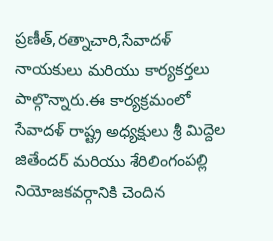ప్రణీత్,రత్నాచారి,సేవాదళ్ నాయకులు మరియు కార్యకర్తలు పాల్గొన్నారు.ఈ కార్యక్రమంలో సేవాదళ్ రాష్ట్ర అధ్యక్షులు శ్రీ మిద్దెల జితేందర్ మరియు శేరిలింగంపల్లి నియోజకవర్గానికి చెందిన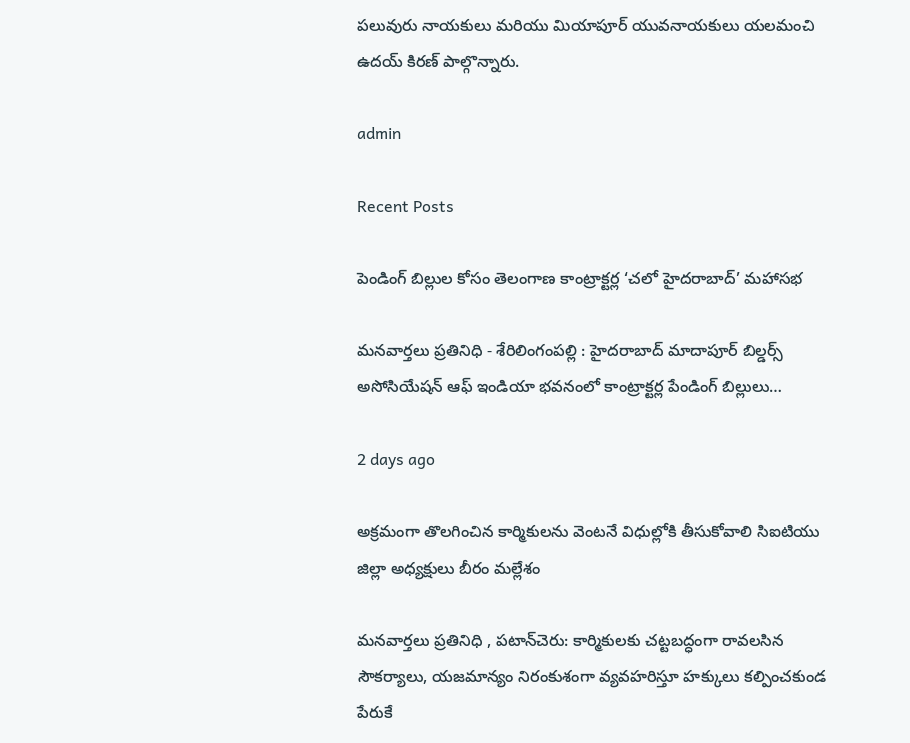పలువురు నాయకులు మరియు మియాపూర్ యువనాయకులు యలమంచి ఉదయ్ కిరణ్ పాల్గొన్నారు.

admin

Recent Posts

పెండింగ్ బిల్లుల కోసం తెలంగాణ కాంట్రాక్టర్ల ‘చలో హైదరాబాద్’ మహాసభ

మనవార్తలు ప్రతినిధి - శేరిలింగంపల్లి : హైదరాబాద్ మాదాపూర్ బిల్డర్స్ అసోసియేషన్ ఆఫ్ ఇండియా భవనంలో కాంట్రాక్టర్ల పేండింగ్ బిల్లులు…

2 days ago

అక్రమంగా తొలగించిన కార్మికులను వెంటనే విధుల్లోకి తీసుకోవాలి సిఐటియు జిల్లా అధ్యక్షులు బీరం మల్లేశం

మనవార్తలు ప్రతినిధి , పటాన్‌చెరు: కార్మికులకు చట్టబద్ధంగా రావలసిన సౌకర్యాలు, యజమాన్యం నిరంకుశంగా వ్యవహరిస్తూ హక్కులు కల్పించకుండ పేరుకే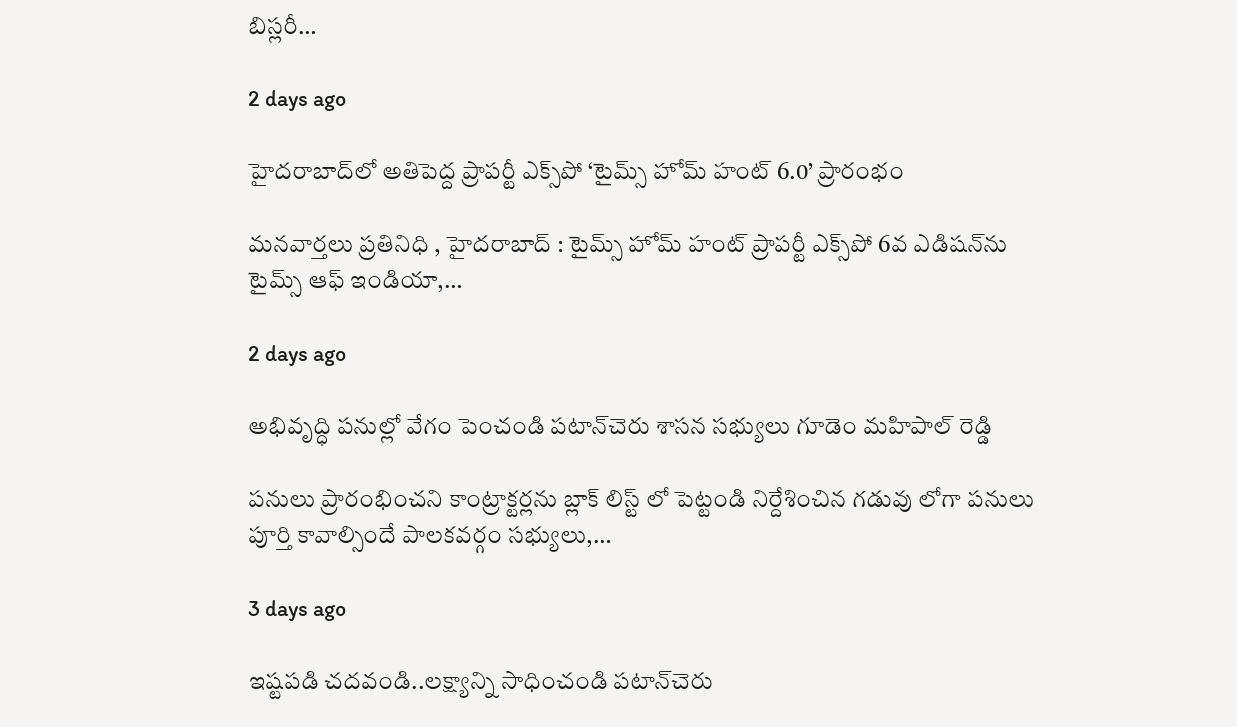బిస్లరీ…

2 days ago

హైదరాబాద్‌లో అతిపెద్ద ప్రాపర్టీ ఎక్స్‌పో ‘టైమ్స్ హోమ్ హంట్ 6.0’ ప్రారంభం

మనవార్తలు ప్రతినిధి , హైదరాబాద్ : టైమ్స్ హోమ్ హంట్ ప్రాపర్టీ ఎక్స్‌పో 6వ ఎడిషన్‌ను టైమ్స్ ఆఫ్ ఇండియా,…

2 days ago

అభివృద్ధి పనుల్లో వేగం పెంచండి పటాన్‌చెరు శాసన సభ్యులు గూడెం మహిపాల్ రెడ్డి

పనులు ప్రారంభించని కాంట్రాక్టర్లను బ్లాక్ లిస్ట్ లో పెట్టండి నిర్దేశించిన గడువు లోగా పనులు పూర్తి కావాల్సిందే పాలకవర్గం సభ్యులు,…

3 days ago

ఇష్టపడి చదవండి..లక్ష్యాన్ని సాధించండి పటాన్‌చెరు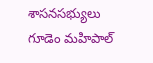శాసనసభ్యులు గూడెం మహిపాల్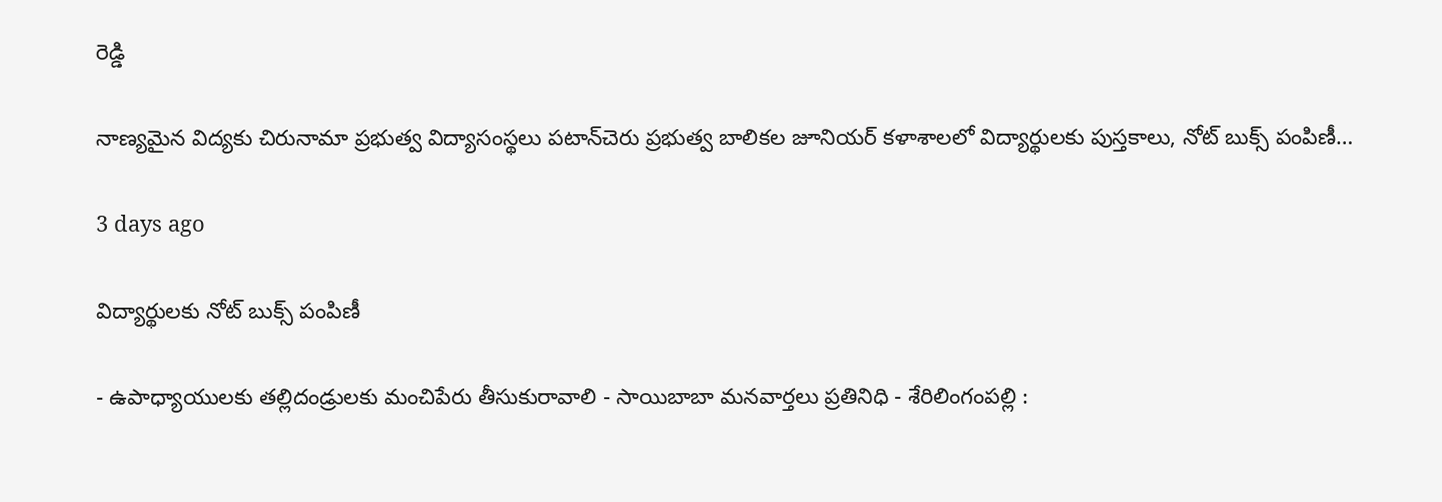రెడ్డి

నాణ్యమైన విద్యకు చిరునామా ప్రభుత్వ విద్యాసంస్థలు పటాన్‌చెరు ప్రభుత్వ బాలికల జూనియర్ కళాశాలలో విద్యార్థులకు పుస్తకాలు, నోట్ బుక్స్ పంపిణీ…

3 days ago

విద్యార్థులకు నోట్ బుక్స్ పంపిణీ

- ఉపాధ్యాయులకు తల్లిదండ్రులకు మంచిపేరు తీసుకురావాలి - సాయిబాబా మనవార్తలు ప్రతినిధి - శేరిలింగంపల్లి :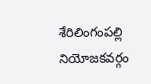శేరిలింగంపల్లి నియోజకవర్గం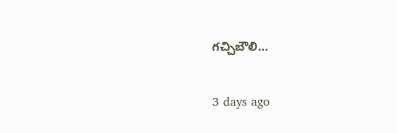గచ్చిబౌలి…

3 days ago